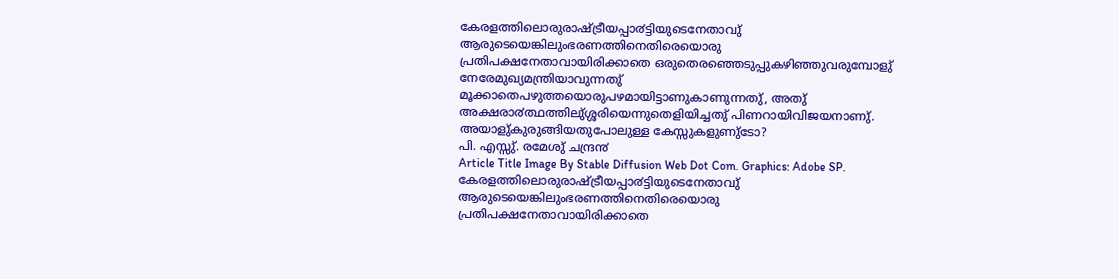കേരളത്തിലൊരുരാഷ്ട്രീയപ്പാ൪ട്ടിയുടെനേതാവു് ആരുടെയെങ്കിലുംഭരണത്തിനെതിരെയൊരു പ്രതിപക്ഷനേതാവായിരിക്കാതെ ഒരുതെരഞ്ഞെടുപ്പുകഴിഞ്ഞുവരുമ്പോളു് നേരേമുഖ്യമന്ത്രിയാവുന്നതു് മൂക്കാതെപഴുത്തയൊരുപഴമായിട്ടാണുകാണുന്നതു്, അതു് അക്ഷരാ൪ത്ഥത്തിലു്ശ്ശരിയെന്നുതെളിയിച്ചതു് പിണറായിവിജയനാണു്. അയാളു്കുരുങ്ങിയതുപോലുള്ള കേസ്സുകളുണു്ടോ?
പി. എസ്സു്. രമേശു് ചന്ദ്ര൯
Article Title Image By Stable Diffusion Web Dot Com. Graphics: Adobe SP.
കേരളത്തിലൊരുരാഷ്ട്രീയപ്പാ൪ട്ടിയുടെനേതാവു് ആരുടെയെങ്കിലുംഭരണത്തിനെതിരെയൊരു പ്രതിപക്ഷനേതാവായിരിക്കാതെ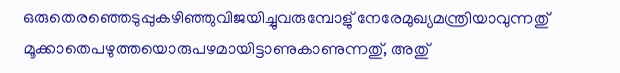ഒരുതെരഞ്ഞെടുപ്പുകഴിഞ്ഞുവിജയിച്ചുവരുമ്പോളു് നേരേമുഖ്യമന്ത്രിയാവുന്നതു് മൂക്കാതെപഴുത്തയൊരുപഴമായിട്ടാണുകാണുന്നതു്, അതു്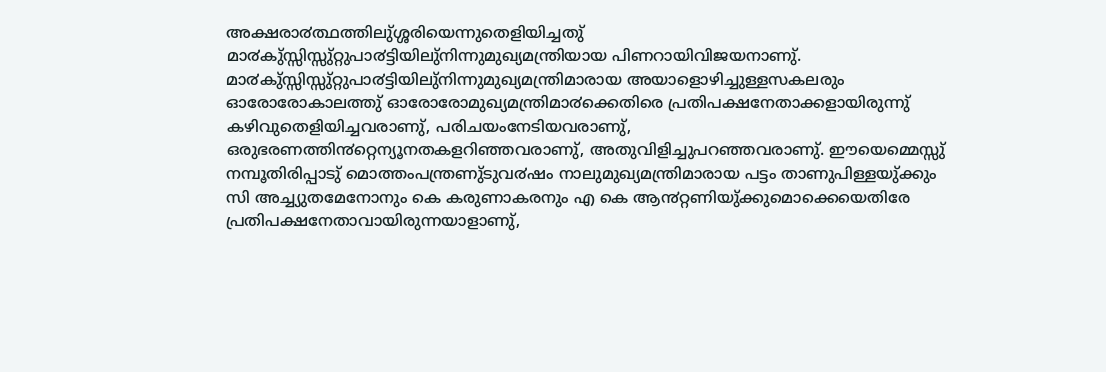അക്ഷരാ൪ത്ഥത്തിലു്ശ്ശരിയെന്നുതെളിയിച്ചതു് മാ൪കു്സ്സിസ്സു്റ്റുപാ൪ട്ടിയിലു്നിന്നുമുഖ്യമന്ത്രിയായ പിണറായിവിജയനാണു്. മാ൪കു്സ്സിസ്സു്റ്റുപാ൪ട്ടിയിലു്നിന്നുമുഖ്യമന്ത്രിമാരായ അയാളൊഴിച്ചുള്ളസകലരും ഓരോരോകാലത്തു് ഓരോരോമുഖ്യമന്ത്രിമാ൪ക്കെതിരെ പ്രതിപക്ഷനേതാക്കളായിരുന്നു് കഴിവുതെളിയിച്ചവരാണു്, പരിചയംനേടിയവരാണു്, ഒരുഭരണത്തി൯റ്റെന്യൂനതകളറിഞ്ഞവരാണു്, അതുവിളിച്ചുപറഞ്ഞവരാണു്. ഈയെമ്മെസ്സു് നമ്പൂതിരിപ്പാടു് മൊത്തംപന്ത്രണു്ടുവ൪ഷം നാലുമുഖ്യമന്ത്രിമാരായ പട്ടം താണുപിള്ളയു്ക്കും സി അച്ച്യുതമേനോനും കെ കരുണാകരനും എ കെ ആ൯റ്റണിയു്ക്കുമൊക്കെയെതിരേ പ്രതിപക്ഷനേതാവായിരുന്നയാളാണു്,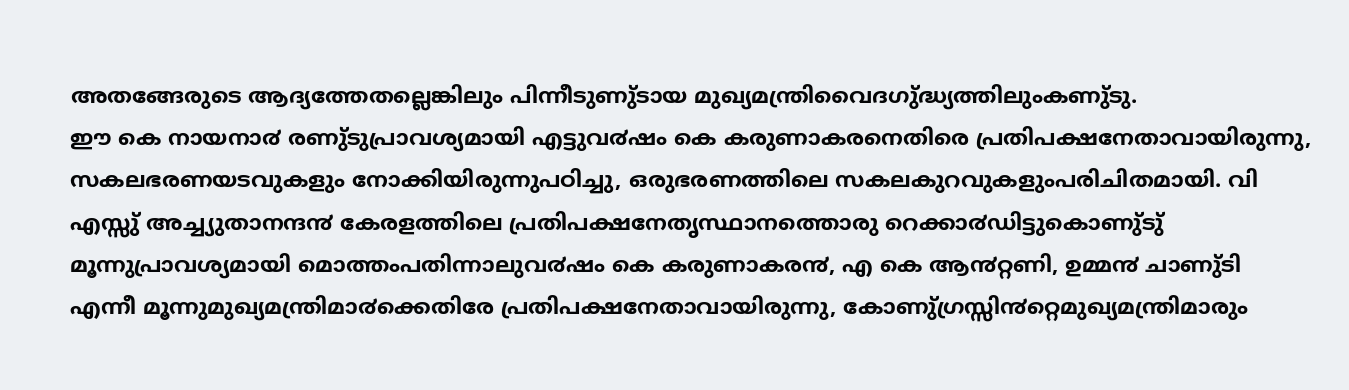അതങ്ങേരുടെ ആദ്യത്തേതല്ലെങ്കിലും പിന്നീടുണു്ടായ മുഖ്യമന്ത്രിവൈദഗു്ദ്ധ്യത്തിലുംകണു്ടു.
ഈ കെ നായനാ൪ രണു്ടുപ്രാവശ്യമായി എട്ടുവ൪ഷം കെ കരുണാകരനെതിരെ പ്രതിപക്ഷനേതാവായിരുന്നു, സകലഭരണയടവുകളും നോക്കിയിരുന്നുപഠിച്ചു, ഒരുഭരണത്തിലെ സകലകുറവുകളുംപരിചിതമായി. വി എസ്സു് അച്ച്യുതാനന്ദ൯ കേരളത്തിലെ പ്രതിപക്ഷനേതൃസ്ഥാനത്തൊരു റെക്കാ൪ഡിട്ടുകൊണു്ടു് മൂന്നുപ്രാവശ്യമായി മൊത്തംപതിന്നാലുവ൪ഷം കെ കരുണാകര൯, എ കെ ആ൯റ്റണി, ഉമ്മ൯ ചാണു്ടി എന്നീ മൂന്നുമുഖ്യമന്ത്രിമാ൪ക്കെതിരേ പ്രതിപക്ഷനേതാവായിരുന്നു, കോണു്ഗ്രസ്സി൯റ്റെമുഖ്യമന്ത്രിമാരും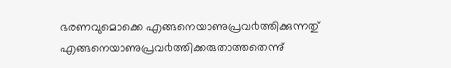ഭരണവുമൊക്കെ എങ്ങനെയാണുപ്രവ൪ത്തിക്കുന്നതു് എങ്ങനെയാണുപ്രവ൪ത്തിക്കരുതാത്തതെന്നു്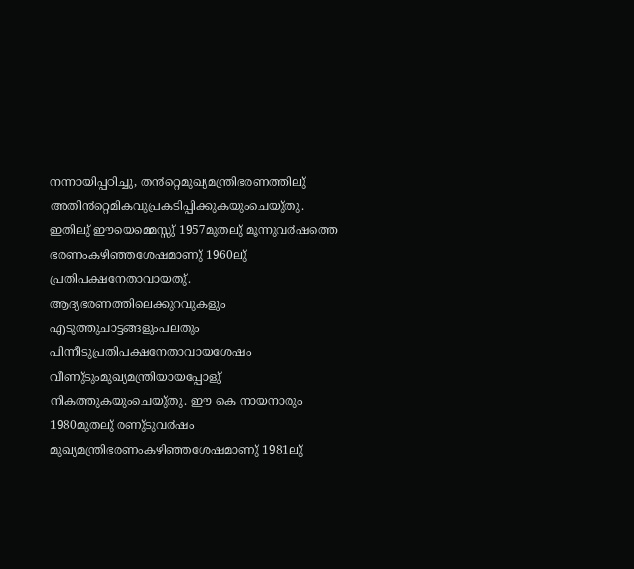നന്നായിപ്പഠിച്ചു, ത൯റ്റെമുഖ്യമന്ത്രിഭരണത്തിലു് അതി൯റ്റെമികവുപ്രകടിപ്പിക്കുകയുംചെയു്തു.
ഇതിലു് ഈയെമ്മെസ്സു് 1957മുതലു് മൂന്നുവ൪ഷത്തെ ഭരണംകഴിഞ്ഞശേഷമാണു് 1960ലു് പ്രതിപക്ഷനേതാവായതു്. ആദ്യഭരണത്തിലെക്കുറവുകളും എടുത്തുചാട്ടങ്ങളുംപലതും പിന്നീടുപ്രതിപക്ഷനേതാവായശേഷം വീണു്ടുംമുഖ്യമന്ത്രിയായപ്പോളു് നികത്തുകയുംചെയു്തു. ഈ കെ നായനാരും 1980മുതലു് രണു്ടുവ൪ഷം മുഖ്യമന്ത്രിഭരണംകഴിഞ്ഞശേഷമാണു് 1981ലു്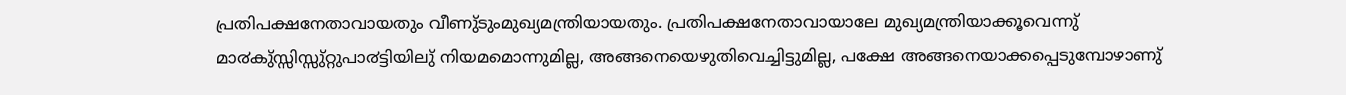പ്രതിപക്ഷനേതാവായതും വീണു്ടുംമുഖ്യമന്ത്രിയായതും. പ്രതിപക്ഷനേതാവായാലേ മുഖ്യമന്ത്രിയാക്കൂവെന്നു് മാ൪കു്സ്സിസ്സു്റ്റുപാ൪ട്ടിയിലു് നിയമമൊന്നുമില്ല, അങ്ങനെയെഴുതിവെച്ചിട്ടുമില്ല, പക്ഷേ അങ്ങനെയാക്കപ്പെടുമ്പോഴാണു്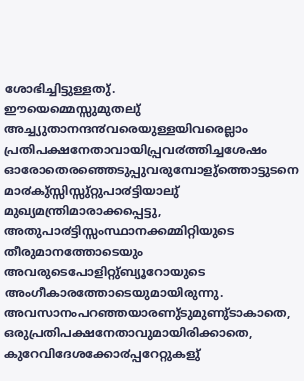ശോഭിച്ചിട്ടുള്ളതു്.
ഈയെമ്മെസ്സുമുതലു് അച്ച്യുതാനന്ദ൯വരെയുള്ളയിവരെല്ലാം പ്രതിപക്ഷനേതാവായിപ്പ്രവ൪ത്തിച്ചശേഷം ഓരോതെരഞ്ഞെടുപ്പുവരുമ്പോളു്ത്തൊട്ടുടനെ മാ൪കു്സ്സിസ്സു്റ്റുപാ൪ട്ടിയാലു് മുഖ്യമന്ത്രിമാരാക്കപ്പെട്ടു, അതുപാ൪ട്ടിസ്സംസ്ഥാനക്കമ്മിറ്റിയുടെ തീരുമാനത്തോടെയും അവരുടെപോളിറ്റു്ബ്യൂറോയുടെ അംഗീകാരത്തോടെയുമായിരുന്നു. അവസാനംപറഞ്ഞയാരണു്ടുമുണു്ടാകാതെ, ഒരുപ്രതിപക്ഷനേതാവുമായിരിക്കാതെ, കുറേവിദേശക്കോ൪പ്പറേറ്റുകളു്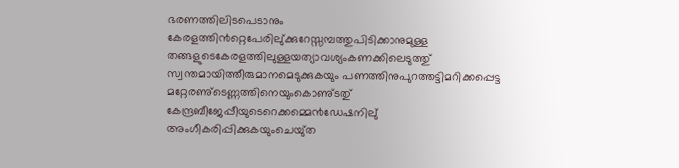ഭരണത്തിലിടപെടാനും കേരളത്തി൯റ്റെപേരിലു്ക്കുറേസ്സമ്പത്തുപിടിക്കാനുമുള്ള തങ്ങളുടെകേരളത്തിലുള്ളയത്യാവശ്യംകണക്കിലെടുത്തു് സ്വന്തമായിത്തീരുമാനമെടുക്കുകയും പണത്തിനുപുറത്തട്ടിമറിക്കപ്പെട്ട മറ്റേരണു്ടെണ്ണത്തിനെയുംകൊണു്ടതു് കേന്ദ്രബീജേപ്പീയുടെറെക്കമ്മെ൯ഡേഷനിലു് അംഗീകരിപ്പിക്കുകയുംചെയു്ത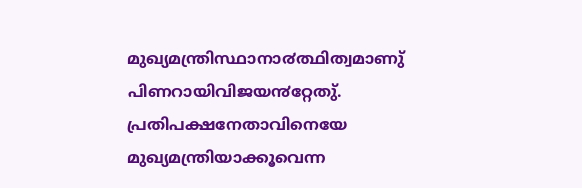മുഖ്യമന്ത്രിസ്ഥാനാ൪ത്ഥിത്വമാണു് പിണറായിവിജയ൯റ്റേതു്. പ്രതിപക്ഷനേതാവിനെയേ മുഖ്യമന്ത്രിയാക്കൂവെന്ന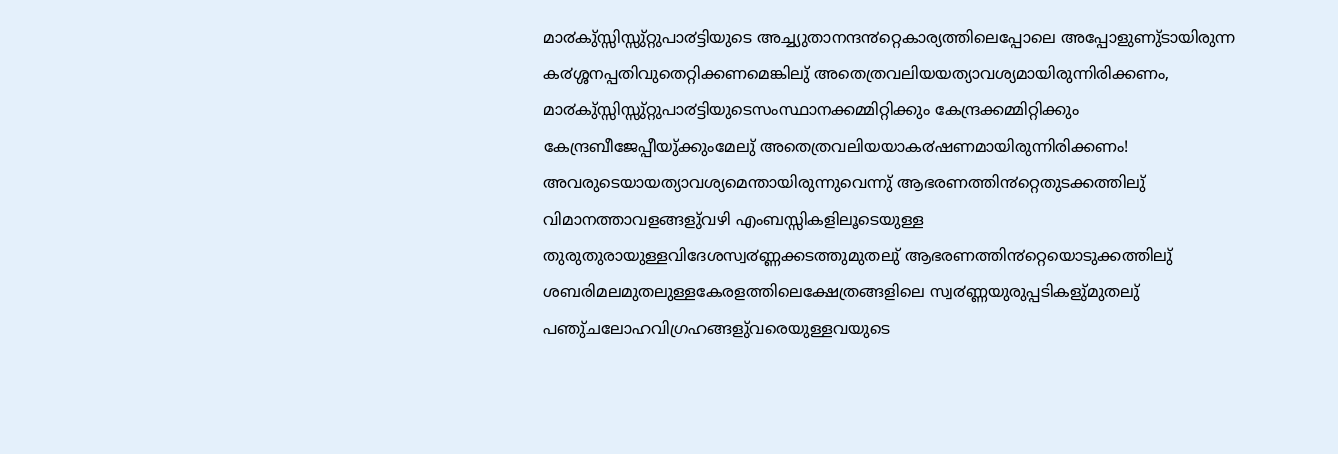മാ൪കു്സ്സിസ്സു്റ്റുപാ൪ട്ടിയുടെ അച്ച്യുതാനന്ദ൯റ്റെകാര്യത്തിലെപ്പോലെ അപ്പോളുണു്ടായിരുന്ന ക൪ശ്ശനപ്പതിവുതെറ്റിക്കണമെങ്കിലു് അതെത്രവലിയയത്യാവശ്യമായിരുന്നിരിക്കണം, മാ൪കു്സ്സിസ്സു്റ്റുപാ൪ട്ടിയുടെസംസ്ഥാനക്കമ്മിറ്റിക്കും കേന്ദ്രക്കമ്മിറ്റിക്കും കേന്ദ്രബീജേപ്പീയു്ക്കുംമേലു് അതെത്രവലിയയാക൪ഷണമായിരുന്നിരിക്കണം! അവരുടെയായത്യാവശ്യമെന്തായിരുന്നുവെന്നു് ആഭരണത്തി൯റ്റെതുടക്കത്തിലു് വിമാനത്താവളങ്ങളു്വഴി എംബസ്സികളിലൂടെയുള്ള തുരുതുരായുള്ളവിദേശസ്വ൪ണ്ണക്കടത്തുമുതലു് ആഭരണത്തി൯റ്റെയൊടുക്കത്തിലു് ശബരിമലമുതലുള്ളകേരളത്തിലെക്ഷേത്രങ്ങളിലെ സ്വ൪ണ്ണയുരുപ്പടികളു്മുതലു് പഞു്ചലോഹവിഗ്രഹങ്ങളു്വരെയുള്ളവയുടെ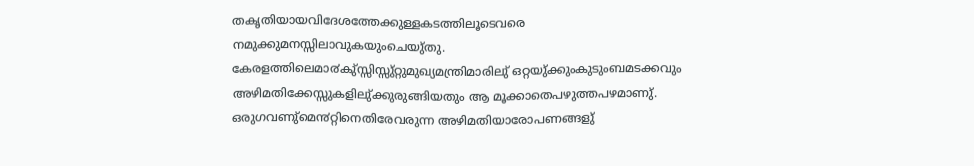തകൃതിയായവിദേശത്തേക്കുള്ളകടത്തിലൂടെവരെ നമുക്കുമനസ്സിലാവുകയുംചെയു്തു.
കേരളത്തിലെമാ൪കു്സ്സിസ്സു്റ്റുമുഖ്യമന്ത്രിമാരിലു് ഒറ്റയു്ക്കുംകുടുംബമടക്കവും അഴിമതിക്കേസ്സുകളിലു്ക്കുരുങ്ങിയതും ആ മൂക്കാതെപഴുത്തപഴമാണു്. ഒരുഗവണു്മെ൯റ്റിനെതിരേവരുന്ന അഴിമതിയാരോപണങ്ങളു്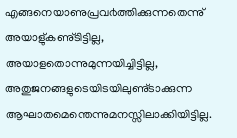എങ്ങനെയാണുപ്രവ൪ത്തിക്കുന്നതെന്നു് അയാളു്കണു്ടിട്ടില്ല, അയാളതൊന്നുമുന്നയിച്ചിട്ടില്ല, അതുജനങ്ങളുടെയിടയിലുണു്ടാക്കുന്ന ആഘാതമെന്തെന്നുമനസ്സിലാക്കിയിട്ടില്ല.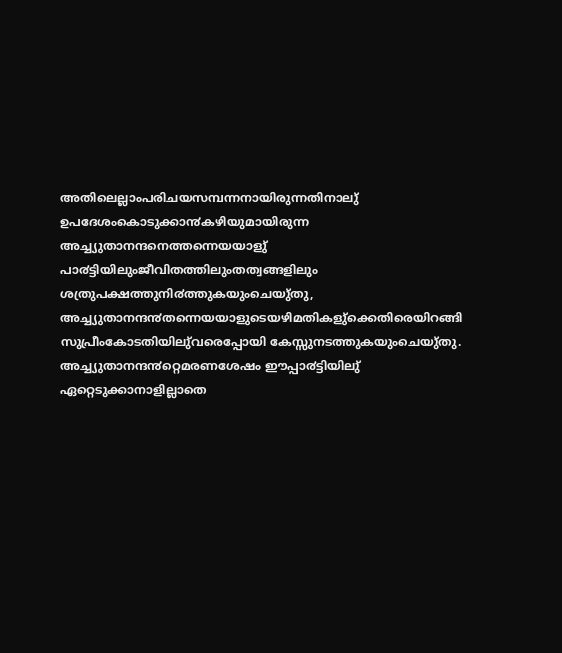അതിലെല്ലാംപരിചയസമ്പന്നനായിരുന്നതിനാലു് ഉപദേശംകൊടുക്കാ൯കഴിയുമായിരുന്ന അച്ച്യുതാനന്ദനെത്തന്നെയയാളു് പാ൪ട്ടിയിലുംജീവിതത്തിലുംതത്വങ്ങളിലും ശത്രുപക്ഷത്തുനി൪ത്തുകയുംചെയു്തു, അച്ച്യുതാനന്ദ൯തന്നെയയാളുടെയഴിമതികളു്ക്കെതിരെയിറങ്ങി സുപ്രീംകോടതിയിലു്വരെപ്പോയി കേസ്സുനടത്തുകയുംചെയു്തു. അച്ച്യുതാനന്ദ൯റ്റെമരണശേഷം ഈപ്പാ൪ട്ടിയിലു് ഏറ്റെടുക്കാനാളില്ലാതെ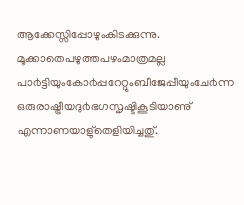ആക്കേസ്സിപ്പോഴുംകിടക്കുന്നു. മൂക്കാതെപഴുത്തപഴംമാത്രമല്ല പാ൪ട്ടിയുംകോ൪പ്പറേറ്റുംബീജേപ്പീയുംചേ൪ന്ന ഒരുരാഷ്ട്രീയദു൪ഭഗസൃഷ്ടികൂടിയാണു് എന്നാണയാളു്തെളിയിച്ചതു്.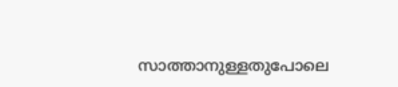സാത്താനുള്ളതുപോലെ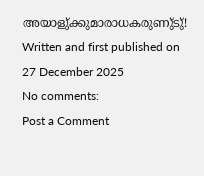അയാളു്ക്കുമാരാധകരുണു്ടു്!
Written and first published on 27 December 2025
No comments:
Post a Comment